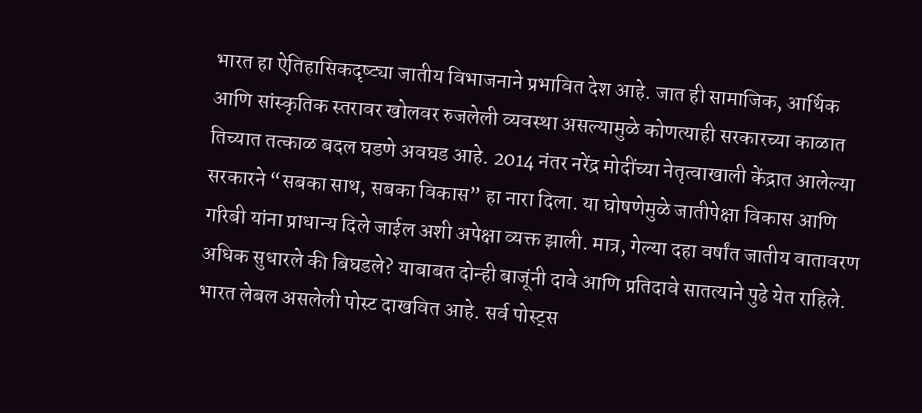भारत हा ऐतिहासिकदृष्ट्या जातीय विभाजनाने प्रभावित देश आहे. जात ही सामाजिक, आर्थिक आणि सांस्कृतिक स्तरावर खोलवर रुजलेली व्यवस्था असल्यामुळे कोणत्याही सरकारच्या काळात तिच्यात तत्काळ बदल घडणे अवघड आहे. 2014 नंतर नरेंद्र मोदींच्या नेतृत्वाखाली केंद्रात आलेल्या सरकारने “सबका साथ, सबका विकास” हा नारा दिला. या घोषणेमुळे जातीपेक्षा विकास आणि गरिबी यांना प्राधान्य दिले जाईल अशी अपेक्षा व्यक्त झाली. मात्र, गेल्या दहा वर्षांत जातीय वातावरण अधिक सुधारले की बिघडले? याबाबत दोन्ही बाजूंनी दावे आणि प्रतिदावे सातत्याने पुढे येत राहिले.
भारत लेबल असलेली पोस्ट दाखवित आहे. सर्व पोस्ट्स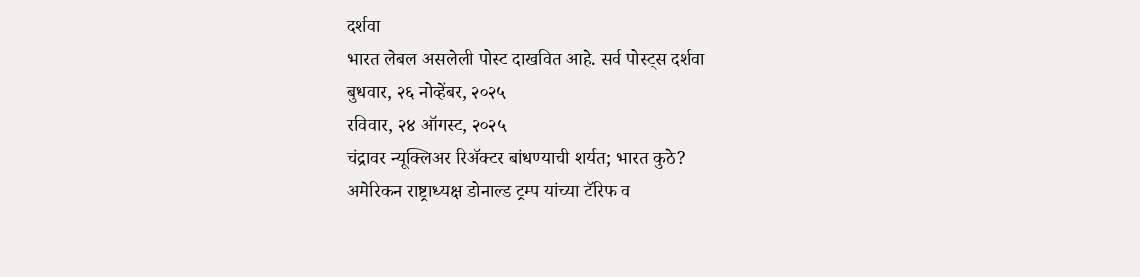दर्शवा
भारत लेबल असलेली पोस्ट दाखवित आहे. सर्व पोस्ट्स दर्शवा
बुधवार, २६ नोव्हेंबर, २०२५
रविवार, २४ ऑगस्ट, २०२५
चंद्रावर न्यूक्लिअर रिॲक्टर बांधण्याची शर्यत; भारत कुठे?
अमेरिकन राष्ट्राध्यक्ष डोनाल्ड ट्रम्प यांच्या टॅरिफ व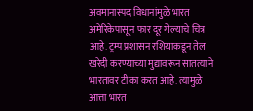अवमानास्पद विधानांमुळे भारत अमेरिकेपासून फार दूर गेल्याचे चित्र आहे. ट्रम्प प्रशासन रशियाकडून तेल खरेदी करण्याच्या मुद्यावरून सातत्याने भारतावर टीका करत आहे. त्यामुळे आत्ता भारत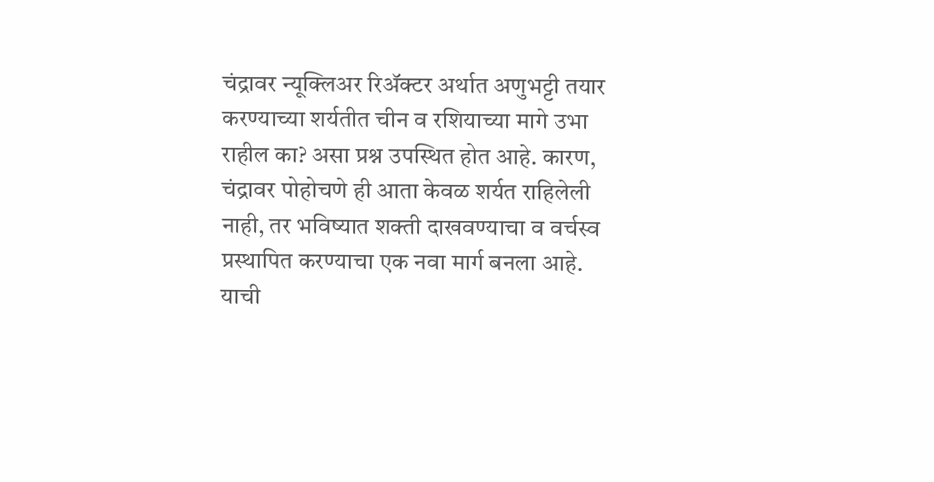चंद्रावर न्यूक्लिअर रिॲक्टर अर्थात अणुभट्टी तयार करण्याच्या शर्यतीत चीन व रशियाच्या मागे उभा राहील का? असा प्रश्न उपस्थित होत आहे. कारण, चंद्रावर पोहोचणे ही आता केवळ शर्यत राहिलेली नाही, तर भविष्यात शक्ती दाखवण्याचा व वर्चस्व प्रस्थापित करण्याचा एक नवा मार्ग बनला आहे.
याची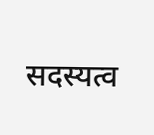सदस्यत्व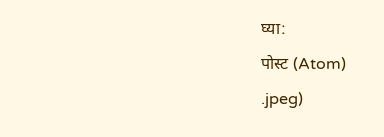घ्या:
पोस्ट (Atom)
.jpeg)